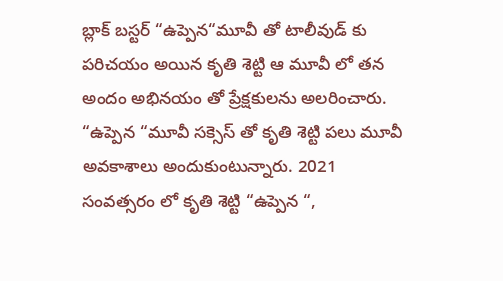బ్లాక్ బస్టర్ “ఉప్పెన“మూవీ తో టాలీవుడ్ కు పరిచయం అయిన కృతి శెట్టి ఆ మూవీ లో తన అందం అభినయం తో ప్రేక్షకులను అలరించారు. “ఉప్పెన “మూవీ సక్సెస్ తో కృతి శెట్టి పలు మూవీ అవకాశాలు అందుకుంటున్నారు. 2021 సంవత్సరం లో కృతి శెట్టి “ఉప్పెన “,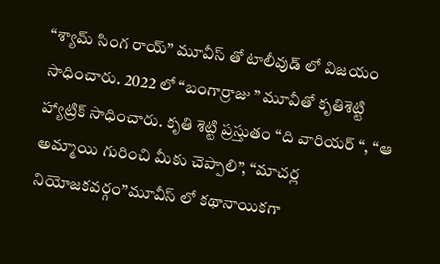“శ్యామ్ సింగ రాయ్” మూవీస్ తో టాలీవుడ్ లో విజయం సాధించారు. 2022 లో “బంగార్రాజు ” మూవీతో కృతిశెట్టి హ్యాట్రిక్ సాధించారు. కృతి శెట్టి ప్రస్తుతం “ది వారియర్ “, “ఆ అమ్మాయి గురించి మీకు చెప్పాలి”, “మాచర్ల నియోజకవర్గం”మూవీస్ లో కథానాయికగా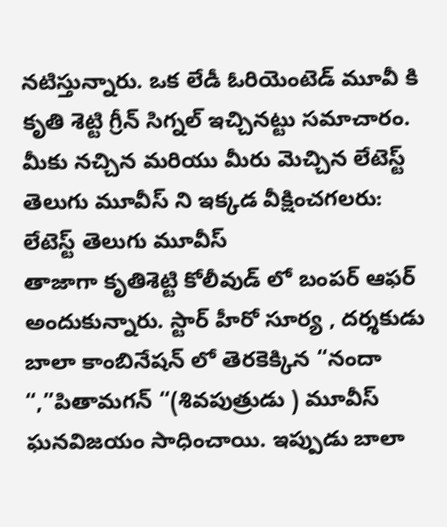నటిస్తున్నారు. ఒక లేడీ ఓరియెంటెడ్ మూవీ కి కృతి శెట్టి గ్రీన్ సిగ్నల్ ఇచ్చినట్టు సమాచారం.
మీకు నచ్చిన మరియు మీరు మెచ్చిన లేటెస్ట్ తెలుగు మూవీస్ ని ఇక్కడ వీక్షించగలరు:
లేటెస్ట్ తెలుగు మూవీస్
తాజాగా కృతిశెట్టి కోలీవుడ్ లో బంపర్ ఆఫర్ అందుకున్నారు. స్టార్ హీరో సూర్య , దర్శకుడు బాలా కాంబినేషన్ లో తెరకెక్కిన “నందా “,”పితామగన్ “(శివపుత్రుడు ) మూవీస్ ఘనవిజయం సాధించాయి. ఇప్పుడు బాలా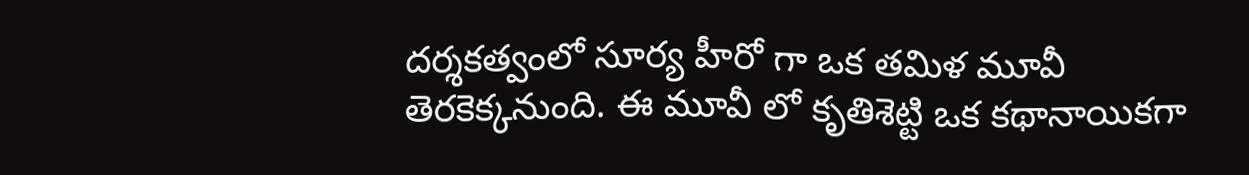దర్శకత్వంలో సూర్య హీరో గా ఒక తమిళ మూవీ తెరకెక్కనుంది. ఈ మూవీ లో కృతిశెట్టి ఒక కథానాయికగా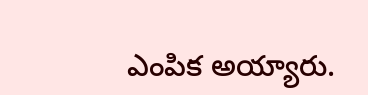ఎంపిక అయ్యారు.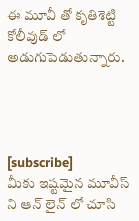ఈ మూవీ తో కృతిశెట్టి కోలీవుడ్ లో అడుగుపెడుతున్నారు.




[subscribe]
మీకు ఇష్టమైన మూవీస్ ని ఆన్ లైన్ లో చూసి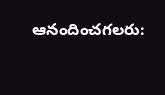ఆనందించగలరు: